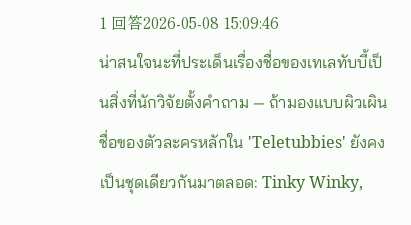1 回答2026-05-08 15:09:46
น่าสนใจนะที่ประเด็นเรื่องชื่อของเทเลทับบี้เป็นสิ่งที่นักวิจัยตั้งคำถาม — ถ้ามองแบบผิวเผิน ชื่อของตัวละครหลักใน 'Teletubbies' ยังคงเป็นชุดเดียวกันมาตลอด: Tinky Winky,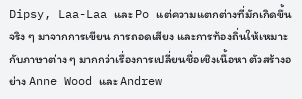Dipsy, Laa-Laa และ Po แต่ความแตกต่างที่มักเกิดขึ้นจริง ๆ มาจากการเขียน การถอดเสียง และการท้องถิ่นให้เหมาะกับภาษาต่าง ๆ มากกว่าเรื่องการเปลี่ยนชื่อเชิงเนื้อหา ตัวสร้างอย่าง Anne Wood และ Andrew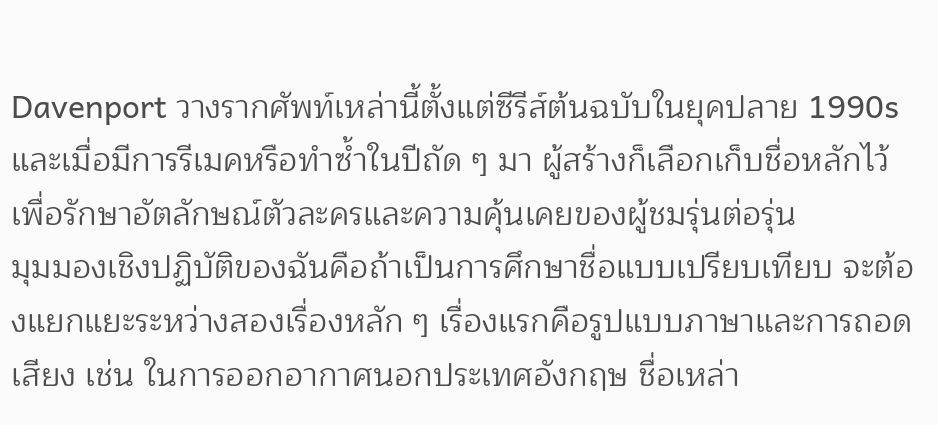Davenport วางรากศัพท์เหล่านี้ตั้งแต่ซีรีส์ต้นฉบับในยุคปลาย 1990s และเมื่อมีการรีเมคหรือทำซ้ำในปีถัด ๆ มา ผู้สร้างก็เลือกเก็บชื่อหลักไว้เพื่อรักษาอัตลักษณ์ตัวละครและความคุ้นเคยของผู้ชมรุ่นต่อรุ่น
มุมมองเชิงปฏิบัติของฉันคือถ้าเป็นการศึกษาชื่อแบบเปรียบเทียบ จะต้องแยกแยะระหว่างสองเรื่องหลัก ๆ เรื่องแรกคือรูปแบบภาษาและการถอดเสียง เช่น ในการออกอากาศนอกประเทศอังกฤษ ชื่อเหล่า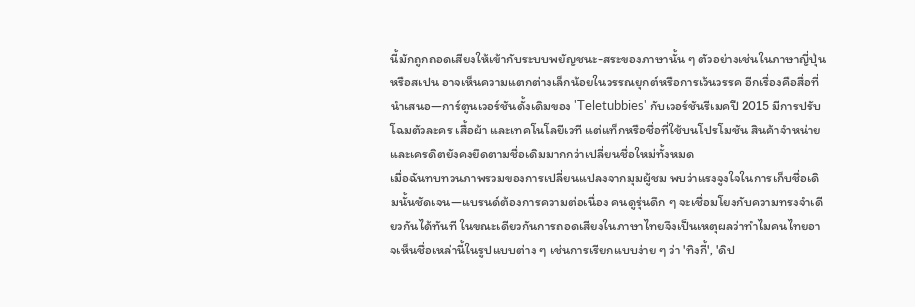นี้มักถูกถอดเสียงให้เข้ากับระบบพยัญชนะ-สระของภาษานั้น ๆ ตัวอย่างเช่นในภาษาญี่ปุ่นหรือสเปน อาจเห็นความแตกต่างเล็กน้อยในวรรณยุกต์หรือการเว้นวรรค อีกเรื่องคือสื่อที่นำเสนอ—การ์ตูนเวอร์ชันดั้งเดิมของ 'Teletubbies' กับเวอร์ชันรีเมคปี 2015 มีการปรับโฉมตัวละคร เสื้อผ้า และเทคโนโลยีเวที แต่แท็กหรือชื่อที่ใช้บนโปรโมชัน สินค้าจำหน่าย และเครดิตยังคงยึดตามชื่อเดิมมากกว่าเปลี่ยนชื่อใหม่ทั้งหมด
เมื่อฉันทบทวนภาพรวมของการเปลี่ยนแปลงจากมุมผู้ชม พบว่าแรงจูงใจในการเก็บชื่อเดิมนั้นชัดเจน—แบรนด์ต้องการความต่อเนื่อง คนดูรุ่นดึก ๆ จะเชื่อมโยงกับความทรงจำเดียวกันได้ทันที ในขณะเดียวกันการถอดเสียงในภาษาไทยจึงเป็นเหตุผลว่าทำไมคนไทยอาจเห็นชื่อเหล่านี้ในรูปแบบต่าง ๆ เช่นการเรียกแบบง่าย ๆ ว่า 'ทิงกี้', 'ดิป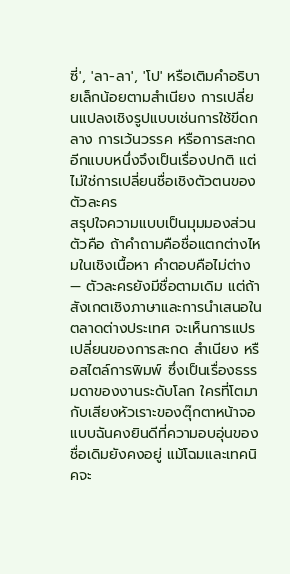ซี่', 'ลา-ลา', 'โป' หรือเติมคำอธิบายเล็กน้อยตามสำเนียง การเปลี่ยนแปลงเชิงรูปแบบเช่นการใช้ขีดกลาง การเว้นวรรค หรือการสะกดอีกแบบหนึ่งจึงเป็นเรื่องปกติ แต่ไม่ใช่การเปลี่ยนชื่อเชิงตัวตนของตัวละคร
สรุปใจความแบบเป็นมุมมองส่วนตัวคือ ถ้าคำถามคือชื่อแตกต่างไหมในเชิงเนื้อหา คำตอบคือไม่ต่าง — ตัวละครยังมีชื่อตามเดิม แต่ถ้าสังเกตเชิงภาษาและการนำเสนอในตลาดต่างประเทศ จะเห็นการแปรเปลี่ยนของการสะกด สำเนียง หรือสไตล์การพิมพ์ ซึ่งเป็นเรื่องธรรมดาของงานระดับโลก ใครที่โตมากับเสียงหัวเราะของตุ๊กตาหน้าจอแบบฉันคงยินดีที่ความอบอุ่นของชื่อเดิมยังคงอยู่ แม้โฉมและเทคนิคจะ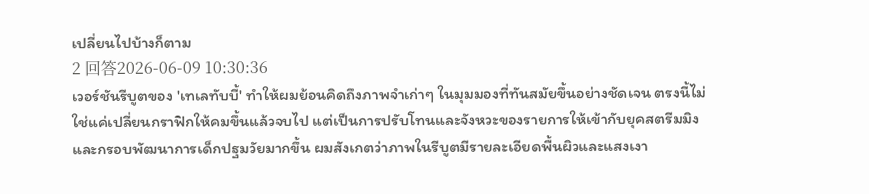เปลี่ยนไปบ้างก็ตาม
2 回答2026-06-09 10:30:36
เวอร์ชันรีบูตของ 'เทเลทับบี้' ทำให้ผมย้อนคิดถึงภาพจำเก่าๆ ในมุมมองที่ทันสมัยขึ้นอย่างชัดเจน ตรงนี้ไม่ใช่แค่เปลี่ยนกราฟิกให้คมขึ้นแล้วจบไป แต่เป็นการปรับโทนและจังหวะของรายการให้เข้ากับยุคสตรีมมิงและกรอบพัฒนาการเด็กปฐมวัยมากขึ้น ผมสังเกตว่าภาพในรีบูตมีรายละเอียดพื้นผิวและแสงเงา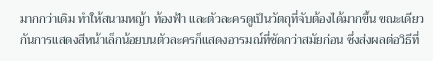มากกว่าเดิม ทำให้สนามหญ้า ท้องฟ้า และตัวละครดูเป็นวัตถุที่จับต้องได้มากขึ้น ขณะเดียวกันการแสดงสีหน้าเล็กน้อยบนตัวละครก็แสดงอารมณ์ที่ชัดกว่าสมัยก่อน ซึ่งส่งผลต่อวิธีที่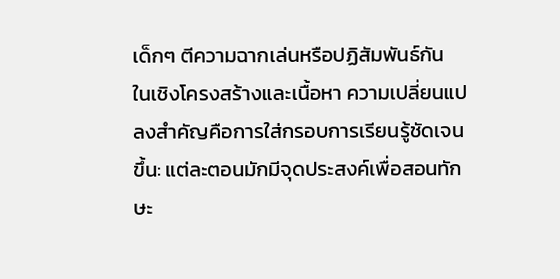เด็กๆ ตีความฉากเล่นหรือปฏิสัมพันธ์กัน
ในเชิงโครงสร้างและเนื้อหา ความเปลี่ยนแปลงสำคัญคือการใส่กรอบการเรียนรู้ชัดเจนขึ้น: แต่ละตอนมักมีจุดประสงค์เพื่อสอนทักษะ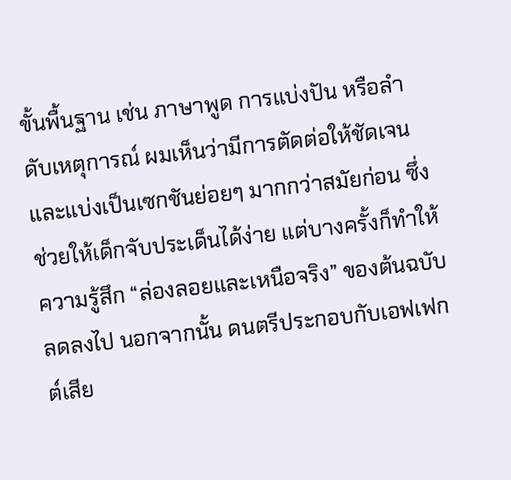ขั้นพื้นฐาน เช่น ภาษาพูด การแบ่งปัน หรือลำดับเหตุการณ์ ผมเห็นว่ามีการตัดต่อให้ชัดเจนและแบ่งเป็นเซกชันย่อยๆ มากกว่าสมัยก่อน ซึ่งช่วยให้เด็กจับประเด็นได้ง่าย แต่บางครั้งก็ทำให้ความรู้สึก “ล่องลอยและเหนือจริง” ของต้นฉบับลดลงไป นอกจากนั้น ดนตรีประกอบกับเอฟเฟกต์เสีย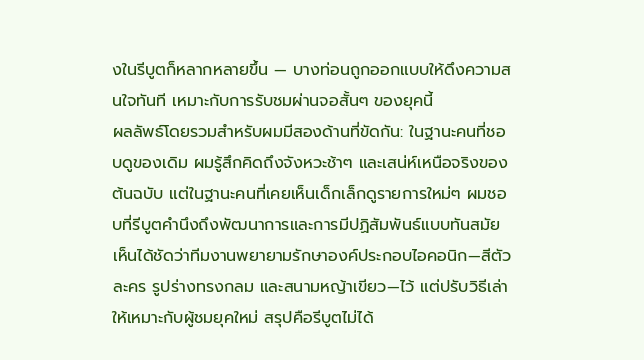งในรีบูตก็หลากหลายขึ้น — บางท่อนถูกออกแบบให้ดึงความสนใจทันที เหมาะกับการรับชมผ่านจอสั้นๆ ของยุคนี้
ผลลัพธ์โดยรวมสำหรับผมมีสองด้านที่ขัดกัน: ในฐานะคนที่ชอบดูของเดิม ผมรู้สึกคิดถึงจังหวะช้าๆ และเสน่ห์เหนือจริงของต้นฉบับ แต่ในฐานะคนที่เคยเห็นเด็กเล็กดูรายการใหม่ๆ ผมชอบที่รีบูตคำนึงถึงพัฒนาการและการมีปฏิสัมพันธ์แบบทันสมัย เห็นได้ชัดว่าทีมงานพยายามรักษาองค์ประกอบไอคอนิก—สีตัวละคร รูปร่างทรงกลม และสนามหญ้าเขียว—ไว้ แต่ปรับวิธีเล่าให้เหมาะกับผู้ชมยุคใหม่ สรุปคือรีบูตไม่ได้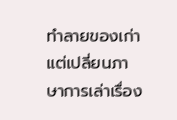ทำลายของเก่า แต่เปลี่ยนภาษาการเล่าเรื่อง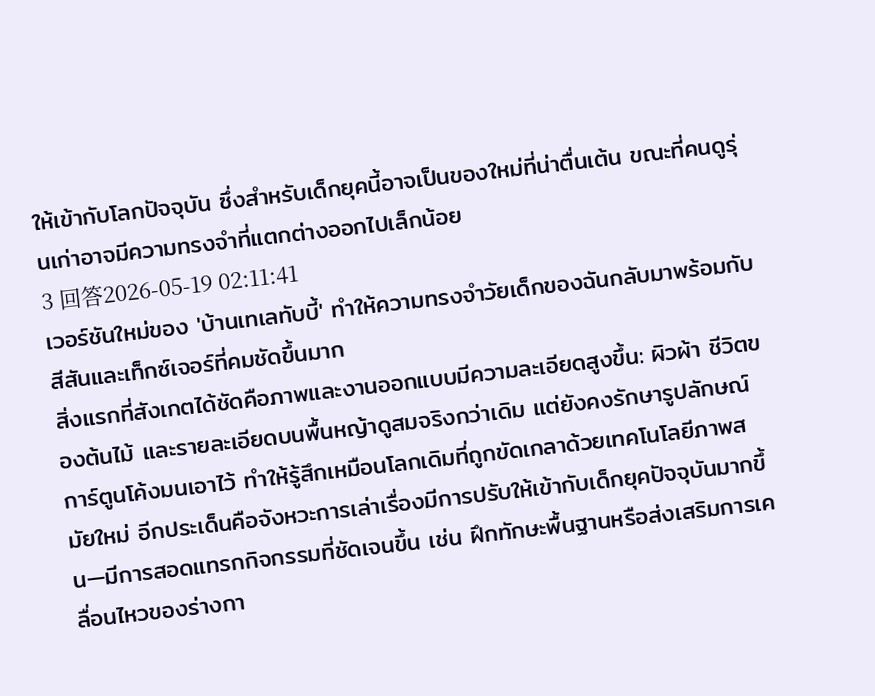ให้เข้ากับโลกปัจจุบัน ซึ่งสำหรับเด็กยุคนี้อาจเป็นของใหม่ที่น่าตื่นเต้น ขณะที่คนดูรุ่นเก่าอาจมีความทรงจำที่แตกต่างออกไปเล็กน้อย
3 回答2026-05-19 02:11:41
เวอร์ชันใหม่ของ 'บ้านเทเลทับบี้' ทำให้ความทรงจำวัยเด็กของฉันกลับมาพร้อมกับสีสันและเท็กซ์เจอร์ที่คมชัดขึ้นมาก
สิ่งแรกที่สังเกตได้ชัดคือภาพและงานออกแบบมีความละเอียดสูงขึ้น: ผิวผ้า ชีวิตของต้นไม้ และรายละเอียดบนพื้นหญ้าดูสมจริงกว่าเดิม แต่ยังคงรักษารูปลักษณ์การ์ตูนโค้งมนเอาไว้ ทำให้รู้สึกเหมือนโลกเดิมที่ถูกขัดเกลาด้วยเทคโนโลยีภาพสมัยใหม่ อีกประเด็นคือจังหวะการเล่าเรื่องมีการปรับให้เข้ากับเด็กยุคปัจจุบันมากขึ้น—มีการสอดแทรกกิจกรรมที่ชัดเจนขึ้น เช่น ฝึกทักษะพื้นฐานหรือส่งเสริมการเคลื่อนไหวของร่างกา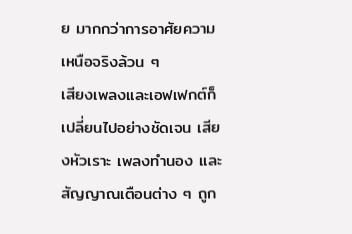ย มากกว่าการอาศัยความเหนือจริงล้วน ๆ
เสียงเพลงและเอฟเฟกต์ก็เปลี่ยนไปอย่างชัดเจน เสียงหัวเราะ เพลงทำนอง และสัญญาณเตือนต่าง ๆ ถูก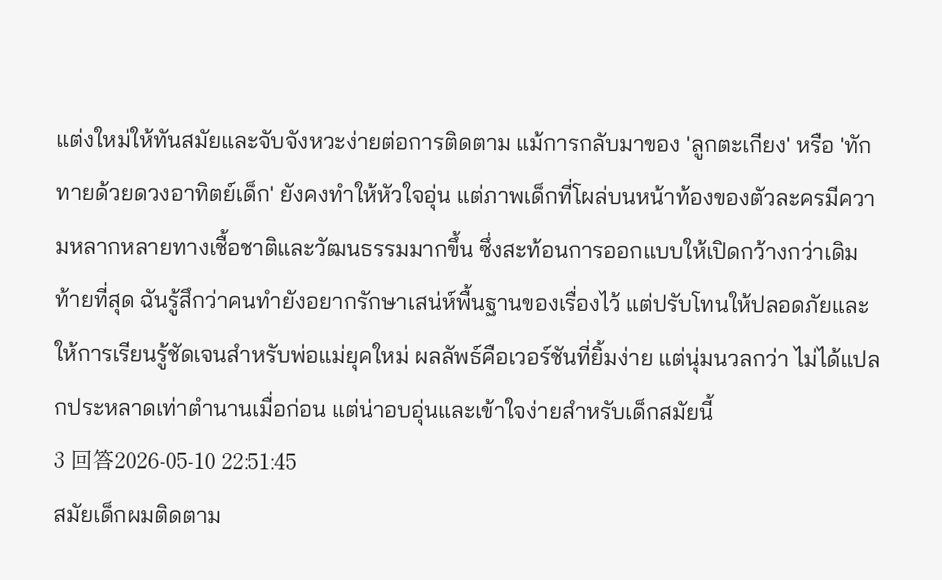แต่งใหม่ให้ทันสมัยและจับจังหวะง่ายต่อการติดตาม แม้การกลับมาของ 'ลูกตะเกียง' หรือ 'ทักทายด้วยดวงอาทิตย์เด็ก' ยังคงทำให้หัวใจอุ่น แต่ภาพเด็กที่โผล่บนหน้าท้องของตัวละครมีความหลากหลายทางเชื้อชาติและวัฒนธรรมมากขึ้น ซึ่งสะท้อนการออกแบบให้เปิดกว้างกว่าเดิม
ท้ายที่สุด ฉันรู้สึกว่าคนทำยังอยากรักษาเสน่ห์พื้นฐานของเรื่องไว้ แต่ปรับโทนให้ปลอดภัยและให้การเรียนรู้ชัดเจนสำหรับพ่อแม่ยุคใหม่ ผลลัพธ์คือเวอร์ชันที่ยิ้มง่าย แต่นุ่มนวลกว่า ไม่ได้แปลกประหลาดเท่าตำนานเมื่อก่อน แต่น่าอบอุ่นและเข้าใจง่ายสำหรับเด็กสมัยนี้
3 回答2026-05-10 22:51:45
สมัยเด็กผมติดตาม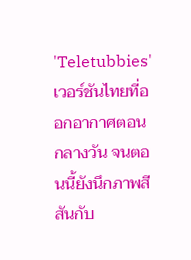'Teletubbies' เวอร์ชันไทยที่ออกอากาศตอนกลางวัน จนตอนนี้ยังนึกภาพสีสันกับ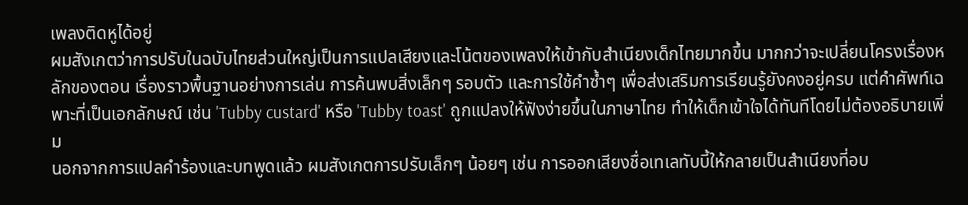เพลงติดหูได้อยู่
ผมสังเกตว่าการปรับในฉบับไทยส่วนใหญ่เป็นการแปลเสียงและโน้ตของเพลงให้เข้ากับสำเนียงเด็กไทยมากขึ้น มากกว่าจะเปลี่ยนโครงเรื่องหลักของตอน เรื่องราวพื้นฐานอย่างการเล่น การค้นพบสิ่งเล็กๆ รอบตัว และการใช้คำซ้ำๆ เพื่อส่งเสริมการเรียนรู้ยังคงอยู่ครบ แต่คำศัพท์เฉพาะที่เป็นเอกลักษณ์ เช่น 'Tubby custard' หรือ 'Tubby toast' ถูกแปลงให้ฟังง่ายขึ้นในภาษาไทย ทำให้เด็กเข้าใจได้ทันทีโดยไม่ต้องอธิบายเพิ่ม
นอกจากการแปลคำร้องและบทพูดแล้ว ผมสังเกตการปรับเล็กๆ น้อยๆ เช่น การออกเสียงชื่อเทเลทับบี้ให้กลายเป็นสำเนียงที่อบ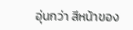อุ่นกว่า สีหน้าของ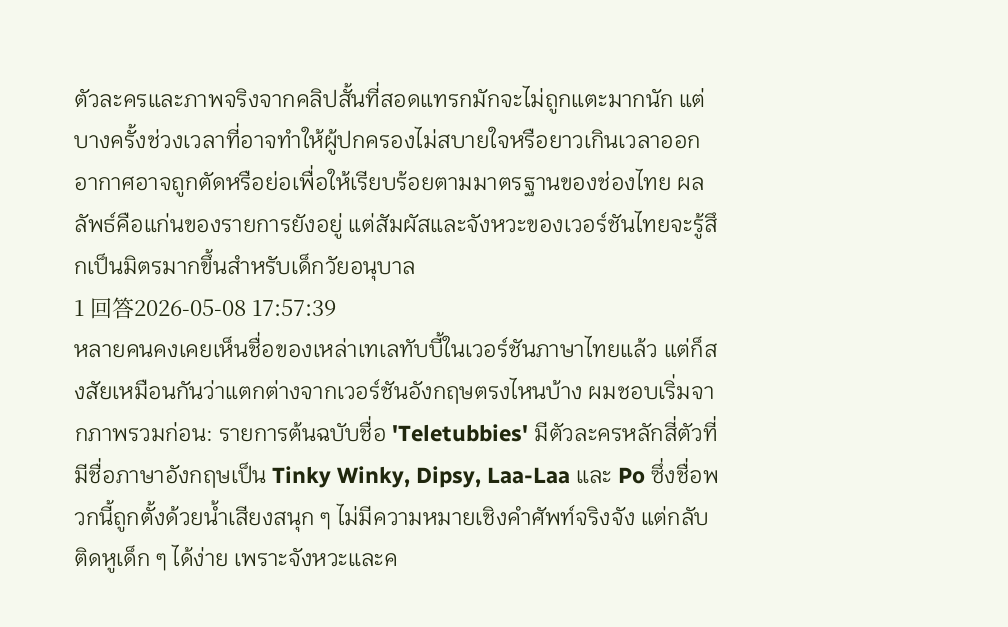ตัวละครและภาพจริงจากคลิปสั้นที่สอดแทรกมักจะไม่ถูกแตะมากนัก แต่บางครั้งช่วงเวลาที่อาจทำให้ผู้ปกครองไม่สบายใจหรือยาวเกินเวลาออกอากาศอาจถูกตัดหรือย่อเพื่อให้เรียบร้อยตามมาตรฐานของช่องไทย ผลลัพธ์คือแก่นของรายการยังอยู่ แต่สัมผัสและจังหวะของเวอร์ชันไทยจะรู้สึกเป็นมิตรมากขึ้นสำหรับเด็กวัยอนุบาล
1 回答2026-05-08 17:57:39
หลายคนคงเคยเห็นชื่อของเหล่าเทเลทับบี้ในเวอร์ชันภาษาไทยแล้ว แต่ก็สงสัยเหมือนกันว่าแตกต่างจากเวอร์ชันอังกฤษตรงไหนบ้าง ผมชอบเริ่มจากภาพรวมก่อน: รายการต้นฉบับชื่อ 'Teletubbies' มีตัวละครหลักสี่ตัวที่มีชื่อภาษาอังกฤษเป็น Tinky Winky, Dipsy, Laa-Laa และ Po ซึ่งชื่อพวกนี้ถูกตั้งด้วยน้ำเสียงสนุก ๆ ไม่มีความหมายเชิงคำศัพท์จริงจัง แต่กลับติดหูเด็ก ๆ ได้ง่าย เพราะจังหวะและค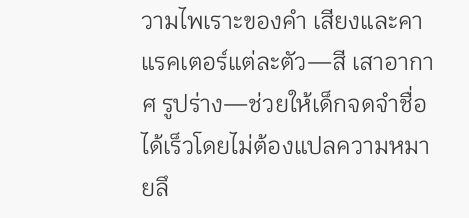วามไพเราะของคำ เสียงและคาแรคเตอร์แต่ละตัว—สี เสาอากาศ รูปร่าง—ช่วยให้เด็กจดจำชื่อได้เร็วโดยไม่ต้องแปลความหมายลึ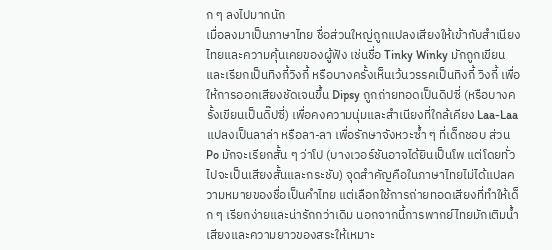ก ๆ ลงไปมากนัก
เมื่อลงมาเป็นภาษาไทย ชื่อส่วนใหญ่ถูกแปลงเสียงให้เข้ากับสำเนียงไทยและความคุ้นเคยของผู้ฟัง เช่นชื่อ Tinky Winky มักถูกเขียนและเรียกเป็นทิงกี้วิงกี้ หรือบางครั้งเห็นเว้นวรรคเป็นทิงกี้ วิงกี้ เพื่อให้การออกเสียงชัดเจนขึ้น Dipsy ถูกถ่ายทอดเป็นดิปซี่ (หรือบางครั้งเขียนเป็นดิ๊ปซี่) เพื่อคงความนุ่มและสำเนียงที่ใกล้เคียง Laa-Laa แปลงเป็นลาล่า หรือลา-ลา เพื่อรักษาจังหวะซ้ำ ๆ ที่เด็กชอบ ส่วน Po มักจะเรียกสั้น ๆ ว่าโป (บางเวอร์ชันอาจได้ยินเป็นโพ แต่โดยทั่วไปจะเป็นเสียงสั้นและกระชับ) จุดสำคัญคือในภาษาไทยไม่ได้แปลความหมายของชื่อเป็นคำไทย แต่เลือกใช้การถ่ายทอดเสียงที่ทำให้เด็ก ๆ เรียกง่ายและน่ารักกว่าเดิม นอกจากนี้การพากย์ไทยมักเติมน้ำเสียงและความยาวของสระให้เหมาะ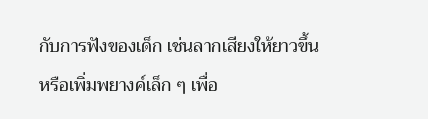กับการฟังของเด็ก เช่นลากเสียงให้ยาวขึ้นหรือเพิ่มพยางค์เล็ก ๆ เพื่อ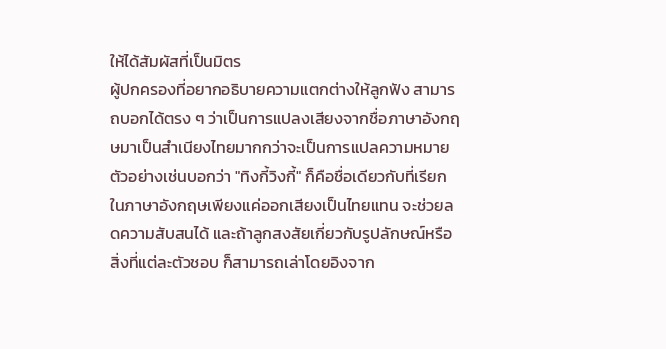ให้ได้สัมผัสที่เป็นมิตร
ผู้ปกครองที่อยากอธิบายความแตกต่างให้ลูกฟัง สามารถบอกได้ตรง ๆ ว่าเป็นการแปลงเสียงจากชื่อภาษาอังกฤษมาเป็นสำเนียงไทยมากกว่าจะเป็นการแปลความหมาย ตัวอย่างเช่นบอกว่า "ทิงกี้วิงกี้" ก็คือชื่อเดียวกับที่เรียกในภาษาอังกฤษเพียงแค่ออกเสียงเป็นไทยแทน จะช่วยลดความสับสนได้ และถ้าลูกสงสัยเกี่ยวกับรูปลักษณ์หรือสิ่งที่แต่ละตัวชอบ ก็สามารถเล่าโดยอิงจาก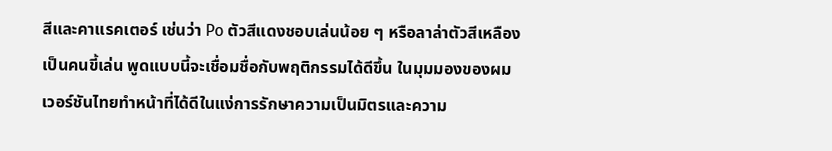สีและคาแรคเตอร์ เช่นว่า Po ตัวสีแดงชอบเล่นน้อย ๆ หรือลาล่าตัวสีเหลืองเป็นคนขี้เล่น พูดแบบนี้จะเชื่อมชื่อกับพฤติกรรมได้ดีขึ้น ในมุมมองของผม เวอร์ชันไทยทำหน้าที่ได้ดีในแง่การรักษาความเป็นมิตรและความ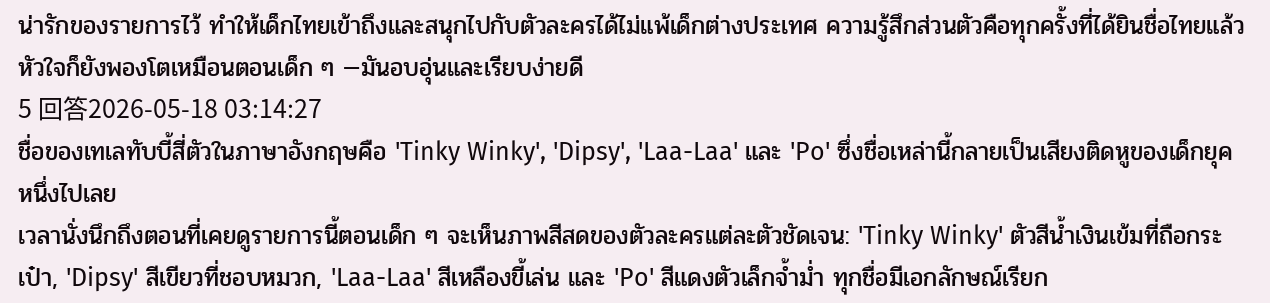น่ารักของรายการไว้ ทำให้เด็กไทยเข้าถึงและสนุกไปกับตัวละครได้ไม่แพ้เด็กต่างประเทศ ความรู้สึกส่วนตัวคือทุกครั้งที่ได้ยินชื่อไทยแล้วหัวใจก็ยังพองโตเหมือนตอนเด็ก ๆ —มันอบอุ่นและเรียบง่ายดี
5 回答2026-05-18 03:14:27
ชื่อของเทเลทับบี้สี่ตัวในภาษาอังกฤษคือ 'Tinky Winky', 'Dipsy', 'Laa-Laa' และ 'Po' ซึ่งชื่อเหล่านี้กลายเป็นเสียงติดหูของเด็กยุคหนึ่งไปเลย
เวลานั่งนึกถึงตอนที่เคยดูรายการนี้ตอนเด็ก ๆ จะเห็นภาพสีสดของตัวละครแต่ละตัวชัดเจน: 'Tinky Winky' ตัวสีน้ำเงินเข้มที่ถือกระเป๋า, 'Dipsy' สีเขียวที่ชอบหมวก, 'Laa-Laa' สีเหลืองขี้เล่น และ 'Po' สีแดงตัวเล็กจ้ำม่ำ ทุกชื่อมีเอกลักษณ์เรียก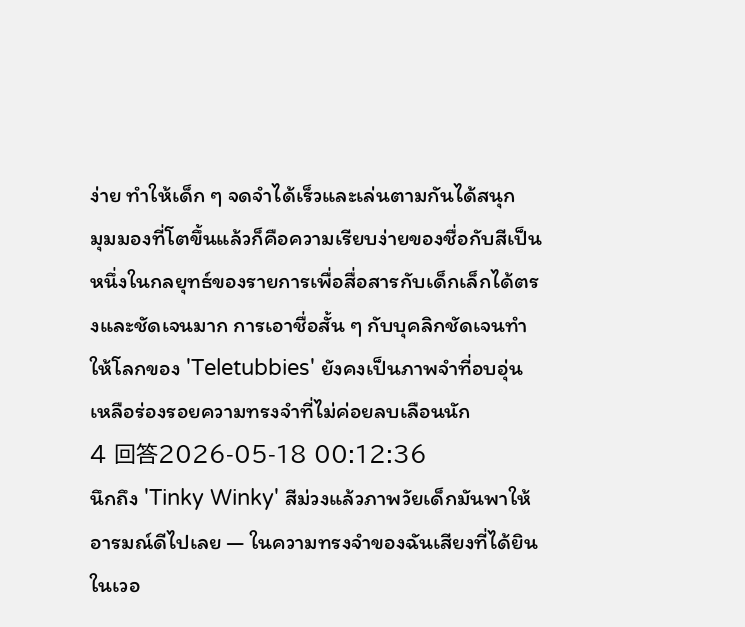ง่าย ทำให้เด็ก ๆ จดจำได้เร็วและเล่นตามกันได้สนุก
มุมมองที่โตขึ้นแล้วก็คือความเรียบง่ายของชื่อกับสีเป็นหนึ่งในกลยุทธ์ของรายการเพื่อสื่อสารกับเด็กเล็กได้ตรงและชัดเจนมาก การเอาชื่อสั้น ๆ กับบุคลิกชัดเจนทำให้โลกของ 'Teletubbies' ยังคงเป็นภาพจำที่อบอุ่น เหลือร่องรอยความทรงจำที่ไม่ค่อยลบเลือนนัก
4 回答2026-05-18 00:12:36
นึกถึง 'Tinky Winky' สีม่วงแล้วภาพวัยเด็กมันพาให้อารมณ์ดีไปเลย — ในความทรงจำของฉันเสียงที่ได้ยินในเวอ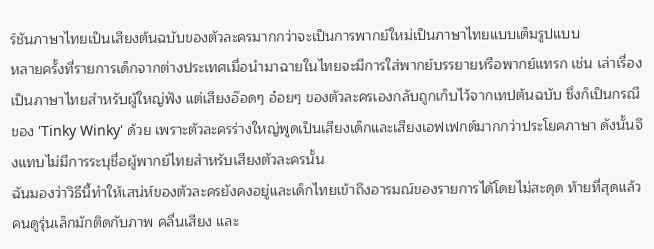ร์ชันภาษาไทยเป็นเสียงต้นฉบับของตัวละครมากกว่าจะเป็นการพากย์ใหม่เป็นภาษาไทยแบบเต็มรูปแบบ
หลายครั้งที่รายการเด็กจากต่างประเทศเมื่อนำมาฉายในไทยจะมีการใส่พากย์บรรยายหรือพากย์แทรก เช่น เล่าเรื่องเป็นภาษาไทยสำหรับผู้ใหญ่ฟัง แต่เสียงอ๊อดๆ อ๋อยๆ ของตัวละครเองกลับถูกเก็บไว้จากเทปต้นฉบับ ซึ่งก็เป็นกรณีของ 'Tinky Winky' ด้วย เพราะตัวละครร่างใหญ่พูดเป็นเสียงเด็กและเสียงเอฟเฟกต์มากกว่าประโยคภาษา ดังนั้นจึงแทบไม่มีการระบุชื่อผู้พากย์ไทยสำหรับเสียงตัวละครนั้น
ฉันมองว่าวิธีนี้ทำให้เสน่ห์ของตัวละครยังคงอยู่และเด็กไทยเข้าถึงอารมณ์ของรายการได้โดยไม่สะดุด ท้ายที่สุดแล้วคนดูรุ่นเล็กมักติดกับภาพ คลื่นเสียง และ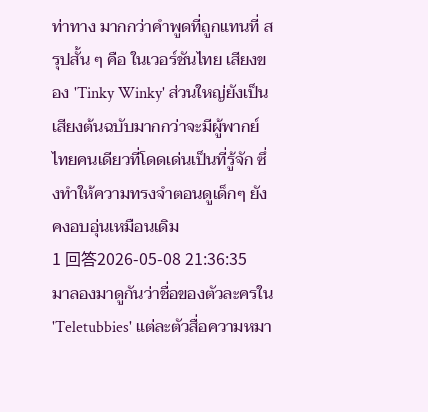ท่าทาง มากกว่าคำพูดที่ถูกแทนที่ สรุปสั้น ๆ คือ ในเวอร์ชันไทย เสียงของ 'Tinky Winky' ส่วนใหญ่ยังเป็นเสียงต้นฉบับมากกว่าจะมีผู้พากย์ไทยคนเดียวที่โดดเด่นเป็นที่รู้จัก ซึ่งทำให้ความทรงจำตอนดูเด็กๆ ยังคงอบอุ่นเหมือนเดิม
1 回答2026-05-08 21:36:35
มาลองมาดูกันว่าชื่อของตัวละครใน 'Teletubbies' แต่ละตัวสื่อความหมา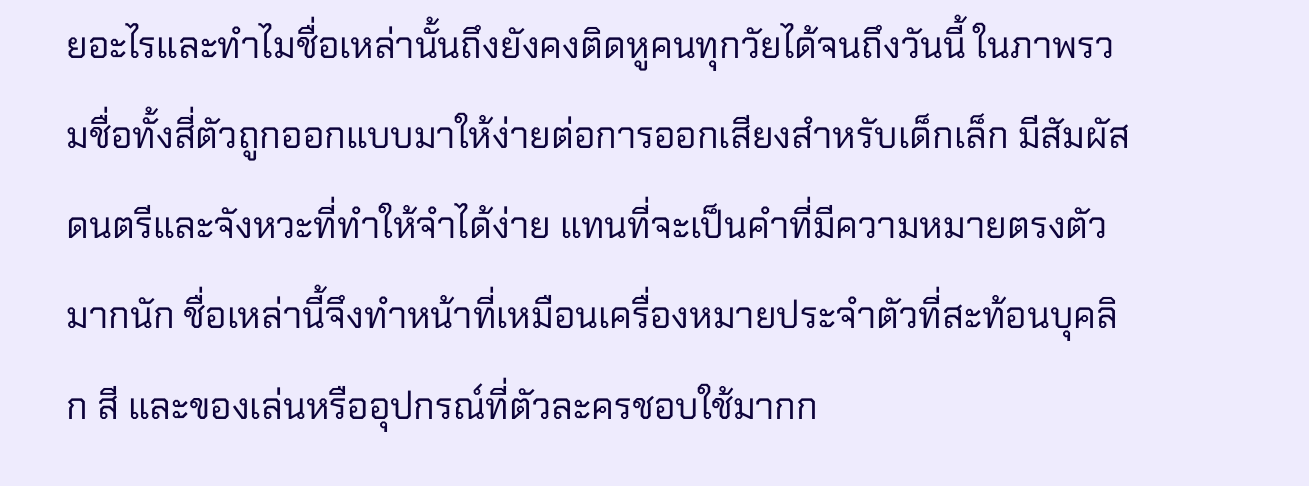ยอะไรและทำไมชื่อเหล่านั้นถึงยังคงติดหูคนทุกวัยได้จนถึงวันนี้ ในภาพรวมชื่อทั้งสี่ตัวถูกออกแบบมาให้ง่ายต่อการออกเสียงสำหรับเด็กเล็ก มีสัมผัสดนตรีและจังหวะที่ทำให้จำได้ง่าย แทนที่จะเป็นคำที่มีความหมายตรงตัวมากนัก ชื่อเหล่านี้จึงทำหน้าที่เหมือนเครื่องหมายประจำตัวที่สะท้อนบุคลิก สี และของเล่นหรืออุปกรณ์ที่ตัวละครชอบใช้มากก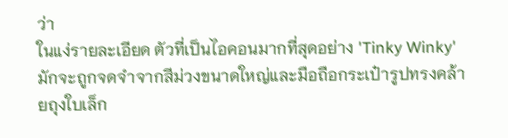ว่า
ในแง่รายละเอียด ตัวที่เป็นไอคอนมากที่สุดอย่าง 'Tinky Winky' มักจะถูกจดจำจากสีม่วงขนาดใหญ่และมือถือกระเป๋ารูปทรงคล้ายถุงใบเล็ก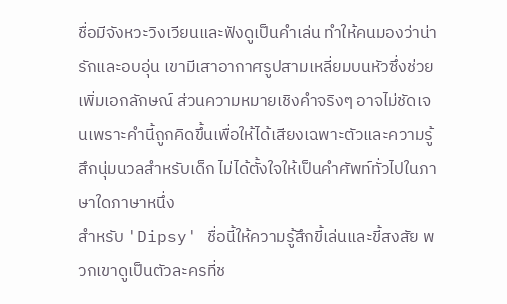ชื่อมีจังหวะวิงเวียนและฟังดูเป็นคำเล่น ทำให้คนมองว่าน่ารักและอบอุ่น เขามีเสาอากาศรูปสามเหลี่ยมบนหัวซึ่งช่วยเพิ่มเอกลักษณ์ ส่วนความหมายเชิงคำจริงๆ อาจไม่ชัดเจนเพราะคำนี้ถูกคิดขึ้นเพื่อให้ได้เสียงเฉพาะตัวและความรู้สึกนุ่มนวลสำหรับเด็ก ไม่ได้ตั้งใจให้เป็นคำศัพท์ทั่วไปในภาษาใดภาษาหนึ่ง
สำหรับ 'Dipsy' ชื่อนี้ให้ความรู้สึกขี้เล่นและขี้สงสัย พวกเขาดูเป็นตัวละครที่ช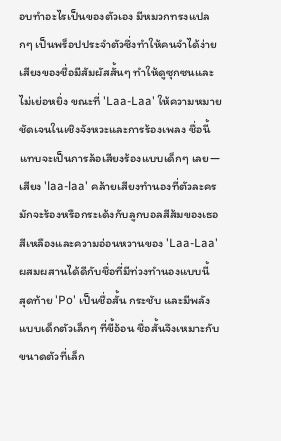อบทำอะไรเป็นของตัวเอง มีหมวกทรงแปลกๆ เป็นพร็อปประจำตัวซึ่งทำให้คนจำได้ง่าย เสียงของชื่อมีสัมผัสสั้นๆ ทำให้ดูซุกซนและไม่เย่อหยิ่ง ขณะที่ 'Laa-Laa' ให้ความหมายชัดเจนในเชิงจังหวะและการร้องเพลง ชื่อนี้แทบจะเป็นการล้อเสียงร้องแบบเด็กๆ เลย—เสียง 'laa-laa' คล้ายเสียงทำนองที่ตัวละครมักจะร้องหรือกระเด้งกับลูกบอลสีส้มของเธอ สีเหลืองและความอ่อนหวานของ 'Laa-Laa' ผสมผสานได้ดีกับชื่อที่มีท่วงทำนองแบบนี้
สุดท้าย 'Po' เป็นชื่อสั้น กระชับ และมีพลังแบบเด็กตัวเล็กๆ ที่ขี้อ้อน ชื่อสั้นจึงเหมาะกับขนาดตัวที่เล็ก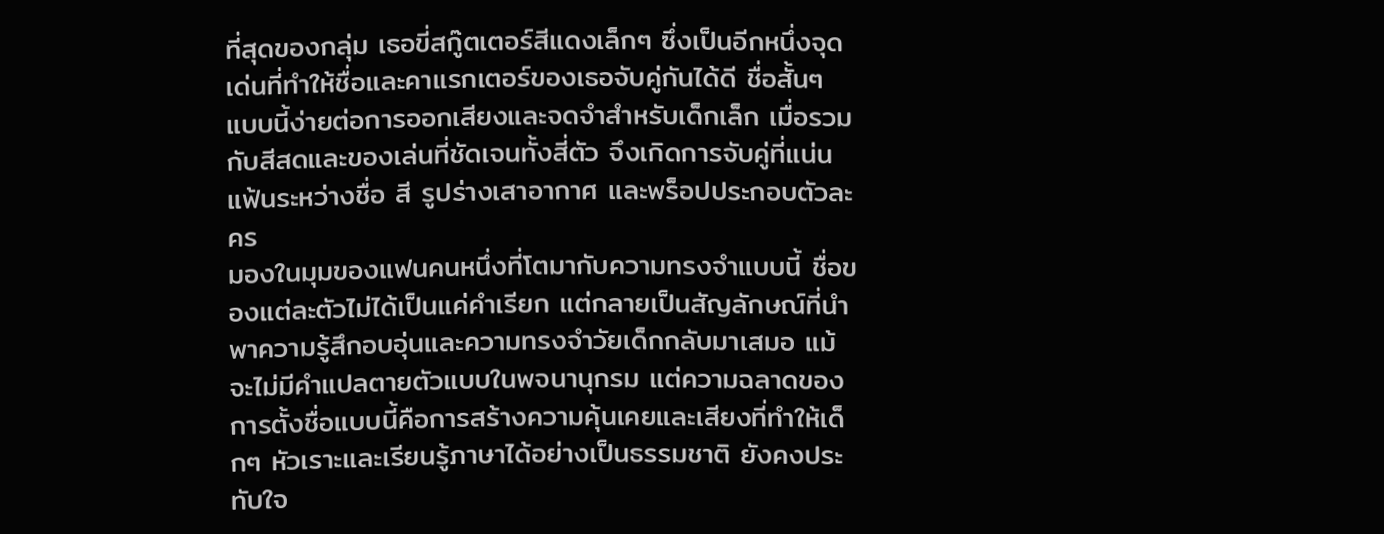ที่สุดของกลุ่ม เธอขี่สกู๊ตเตอร์สีแดงเล็กๆ ซึ่งเป็นอีกหนึ่งจุดเด่นที่ทำให้ชื่อและคาแรกเตอร์ของเธอจับคู่กันได้ดี ชื่อสั้นๆ แบบนี้ง่ายต่อการออกเสียงและจดจำสำหรับเด็กเล็ก เมื่อรวมกับสีสดและของเล่นที่ชัดเจนทั้งสี่ตัว จึงเกิดการจับคู่ที่แน่นแฟ้นระหว่างชื่อ สี รูปร่างเสาอากาศ และพร็อปประกอบตัวละคร
มองในมุมของแฟนคนหนึ่งที่โตมากับความทรงจำแบบนี้ ชื่อของแต่ละตัวไม่ได้เป็นแค่คำเรียก แต่กลายเป็นสัญลักษณ์ที่นำพาความรู้สึกอบอุ่นและความทรงจำวัยเด็กกลับมาเสมอ แม้จะไม่มีคำแปลตายตัวแบบในพจนานุกรม แต่ความฉลาดของการตั้งชื่อแบบนี้คือการสร้างความคุ้นเคยและเสียงที่ทำให้เด็กๆ หัวเราะและเรียนรู้ภาษาได้อย่างเป็นธรรมชาติ ยังคงประทับใจ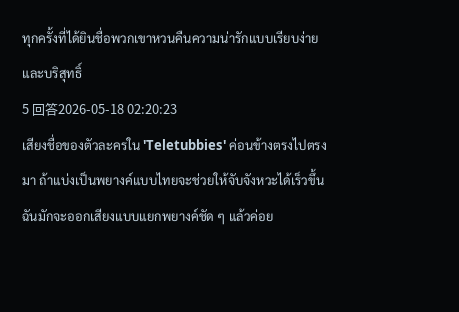ทุกครั้งที่ได้ยินชื่อพวกเขาหวนคืนความน่ารักแบบเรียบง่ายและบริสุทธิ์
5 回答2026-05-18 02:20:23
เสียงชื่อของตัวละครใน 'Teletubbies' ค่อนข้างตรงไปตรงมา ถ้าแบ่งเป็นพยางค์แบบไทยจะช่วยให้จับจังหวะได้เร็วขึ้น
ฉันมักจะออกเสียงแบบแยกพยางค์ชัด ๆ แล้วค่อย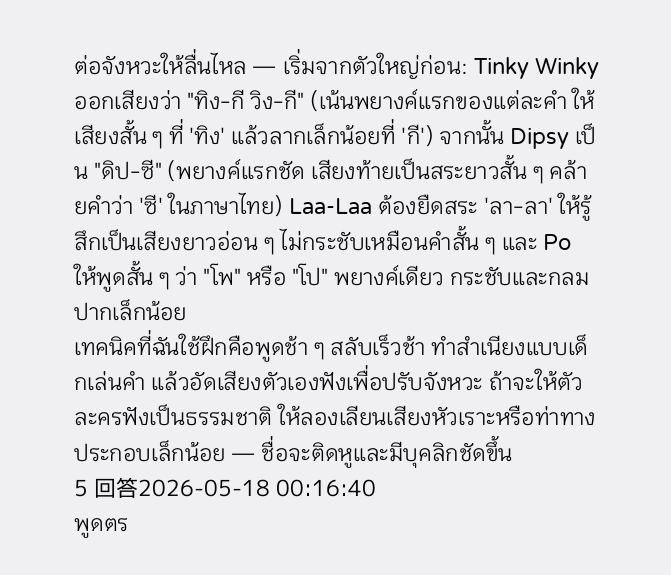ต่อจังหวะให้ลื่นไหล — เริ่มจากตัวใหญ่ก่อน: Tinky Winky ออกเสียงว่า "ทิง-กี วิง-กี" (เน้นพยางค์แรกของแต่ละคำ ให้เสียงสั้น ๆ ที่ 'ทิง' แล้วลากเล็กน้อยที่ 'กี') จากนั้น Dipsy เป็น "ดิป-ซี" (พยางค์แรกชัด เสียงท้ายเป็นสระยาวสั้น ๆ คล้ายคำว่า 'ซี' ในภาษาไทย) Laa-Laa ต้องยืดสระ 'ลา-ลา' ให้รู้สึกเป็นเสียงยาวอ่อน ๆ ไม่กระชับเหมือนคำสั้น ๆ และ Po ให้พูดสั้น ๆ ว่า "โพ" หรือ "โป" พยางค์เดียว กระชับและกลมปากเล็กน้อย
เทคนิคที่ฉันใช้ฝึกคือพูดช้า ๆ สลับเร็วช้า ทำสำเนียงแบบเด็กเล่นคำ แล้วอัดเสียงตัวเองฟังเพื่อปรับจังหวะ ถ้าจะให้ตัวละครฟังเป็นธรรมชาติ ให้ลองเลียนเสียงหัวเราะหรือท่าทางประกอบเล็กน้อย — ชื่อจะติดหูและมีบุคลิกชัดขึ้น
5 回答2026-05-18 00:16:40
พูดตร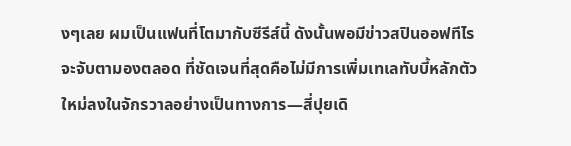งๆเลย ผมเป็นแฟนที่โตมากับซีรีส์นี้ ดังนั้นพอมีข่าวสปินออฟทีไรจะจับตามองตลอด ที่ชัดเจนที่สุดคือไม่มีการเพิ่มเทเลทับบี้หลักตัวใหม่ลงในจักรวาลอย่างเป็นทางการ—สี่ปุยเดิ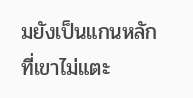มยังเป็นแกนหลักที่เขาไม่แตะ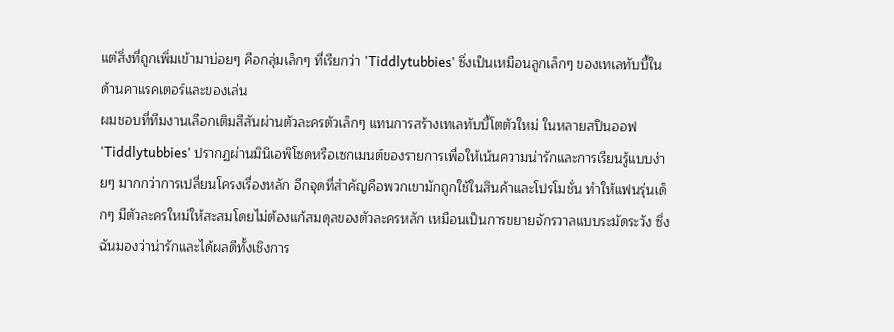แต่สิ่งที่ถูกเพิ่มเข้ามาบ่อยๆ คือกลุ่มเล็กๆ ที่เรียกว่า 'Tiddlytubbies' ซึ่งเป็นเหมือนลูกเล็กๆ ของเทเลทับบี้ในด้านคาแรคเตอร์และของเล่น
ผมชอบที่ทีมงานเลือกเติมสีสันผ่านตัวละครตัวเล็กๆ แทนการสร้างเทเลทับบี้โตตัวใหม่ ในหลายสปินออฟ 'Tiddlytubbies' ปรากฏผ่านมินิเอพิโซดหรือเซกเมนต์ของรายการเพื่อให้เน้นความน่ารักและการเรียนรู้แบบง่ายๆ มากกว่าการเปลี่ยนโครงเรื่องหลัก อีกจุดที่สำคัญคือพวกเขามักถูกใช้ในสินค้าและโปรโมชั่น ทำให้แฟนรุ่นเด็กๆ มีตัวละครใหม่ให้สะสมโดยไม่ต้องแก้สมดุลของตัวละครหลัก เหมือนเป็นการขยายจักรวาลแบบระมัดระวัง ซึ่งฉันมองว่าน่ารักและได้ผลดีทั้งเชิงการ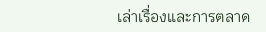เล่าเรื่องและการตลาด